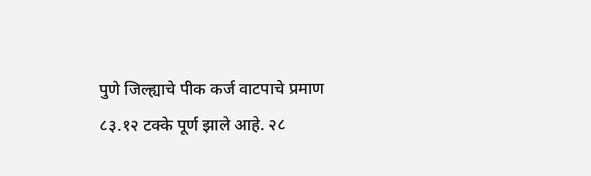पुणे जिल्ह्याचे पीक कर्ज वाटपाचे प्रमाण ८३.१२ टक्के पूर्ण झाले आहे. २८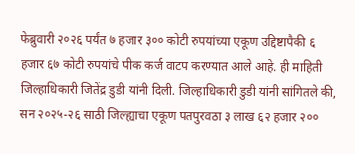फेब्रुवारी २०२६ पर्यंत ७ हजार ३०० कोटी रुपयांच्या एकूण उद्दिष्टापैकी ६ हजार ६७ कोटी रुपयांचे पीक कर्ज वाटप करण्यात आले आहे. ही माहिती जिल्हाधिकारी जितेंद्र डुडी यांनी दिली. जिल्हाधिकारी डुडी यांनी सांगितले की, सन २०२५-२६ साठी जिल्ह्याचा एकूण पतपुरवठा ३ लाख ६२ हजार २००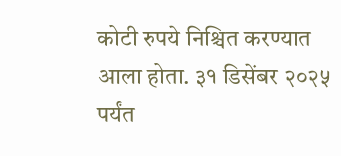कोटी रुपये निश्चित करण्यात आला होता. ३१ डिसेंबर २०२५ पर्यंत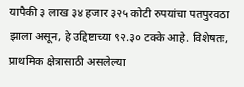यापैकी ३ लाख ३४ हजार ३२५ कोटी रुपयांचा पतपुरवठा झाला असून, हे उद्दिष्टाच्या ९२.३० टक्के आहे. विशेषतः, प्राथमिक क्षेत्रासाठी असलेल्या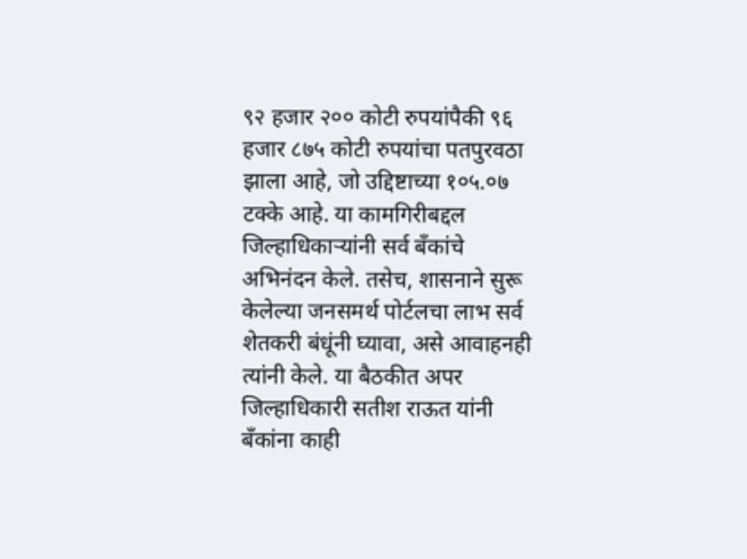९२ हजार २०० कोटी रुपयांपैकी ९६ हजार ८७५ कोटी रुपयांचा पतपुरवठा झाला आहे, जो उद्दिष्टाच्या १०५.०७ टक्के आहे. या कामगिरीबद्दल जिल्हाधिकाऱ्यांनी सर्व बँकांचे अभिनंदन केले. तसेच, शासनाने सुरू केलेल्या जनसमर्थ पोर्टलचा लाभ सर्व शेतकरी बंधूंनी घ्यावा, असे आवाहनही त्यांनी केले. या बैठकीत अपर जिल्हाधिकारी सतीश राऊत यांनी बँकांना काही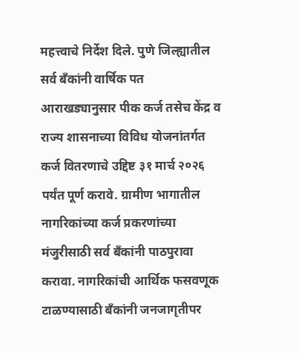महत्त्वाचे निर्देश दिले. पुणे जिल्ह्यातील सर्व बँकांनी वार्षिक पत आराखड्यानुसार पीक कर्ज तसेच केंद्र व राज्य शासनाच्या विविध योजनांतर्गत कर्ज वितरणाचे उद्दिष्ट ३१ मार्च २०२६ पर्यंत पूर्ण करावे. ग्रामीण भागातील नागरिकांच्या कर्ज प्रकरणांच्या मंजुरीसाठी सर्व बँकांनी पाठपुरावा करावा. नागरिकांची आर्थिक फसवणूक टाळण्यासाठी बँकांनी जनजागृतीपर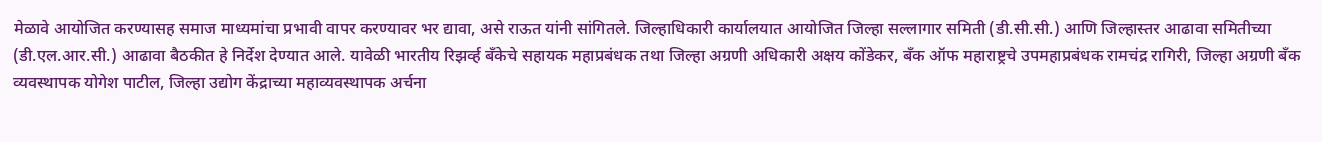मेळावे आयोजित करण्यासह समाज माध्यमांचा प्रभावी वापर करण्यावर भर द्यावा, असे राऊत यांनी सांगितले. जिल्हाधिकारी कार्यालयात आयोजित जिल्हा सल्लागार समिती (डी.सी.सी.) आणि जिल्हास्तर आढावा समितीच्या (डी.एल.आर.सी.) आढावा बैठकीत हे निर्देश देण्यात आले. यावेळी भारतीय रिझर्व्ह बँकेचे सहायक महाप्रबंधक तथा जिल्हा अग्रणी अधिकारी अक्षय कोंडेकर, बँक ऑफ महाराष्ट्रचे उपमहाप्रबंधक रामचंद्र रागिरी, जिल्हा अग्रणी बँक व्यवस्थापक योगेश पाटील, जिल्हा उद्योग केंद्राच्या महाव्यवस्थापक अर्चना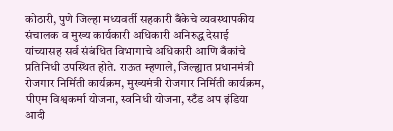कोठारी, पुणे जिल्हा मध्यवर्ती सहकारी बँकेचे व्यवस्थापकीय संचालक व मुख्य कार्यकारी अधिकारी अनिरुद्ध देसाई यांच्यासह सर्व संबंधित विभागाचे अधिकारी आणि बँकांचे प्रतिनिधी उपस्थित होते. राऊत म्हणाले, जिल्ह्यात प्रधानमंत्री रोजगार निर्मिती कार्यक्रम, मुख्यमंत्री रोजगार निर्मिती कार्यक्रम, पीएम विश्वकर्मा योजना, स्वनिधी योजना, स्टँड अप इंडिया आदी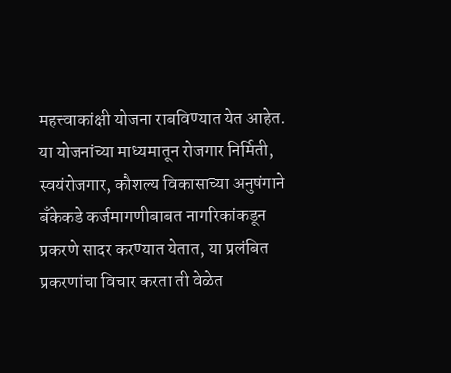महत्त्वाकांक्षी योजना राबविण्यात येत आहेत. या योजनांच्या माध्यमातून रोजगार निर्मिती, स्वयंरोजगार, कौशल्य विकासाच्या अनुषंगाने बँकेकडे कर्जमागणीबाबत नागरिकांकडून प्रकरणे सादर करण्यात येतात, या प्रलंबित प्रकरणांचा विचार करता ती वेळेत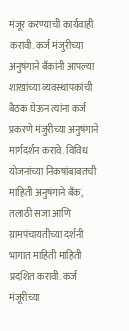मंजूर करण्याची कार्यवाही करावी. कर्ज मंजुरीच्या अनुषंगाने बँकांनी आपल्या शाखांच्या व्यवस्थापकांची बैठक घेऊन त्यांना कर्ज प्रकरणे मंजुरीच्या अनुषंगाने मार्गदर्शन करावे. विविध योजनांच्या निकषांबाबतची माहिती अनुषंगाने बँक, तलाठी सजा आणि ग्रामपंचायतीच्या दर्शनी भागात माहिती माहिती प्रदशित करावी. कर्ज मंजूरीच्या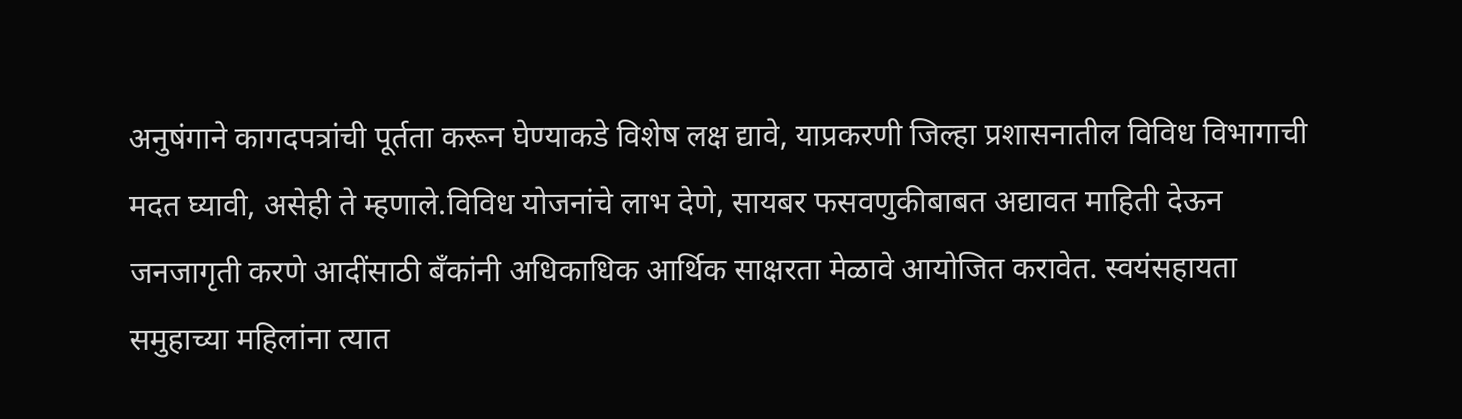अनुषंगाने कागदपत्रांची पूर्तता करून घेण्याकडे विशेष लक्ष द्यावे, याप्रकरणी जिल्हा प्रशासनातील विविध विभागाची मदत घ्यावी, असेही ते म्हणाले.विविध योजनांचे लाभ देणे, सायबर फसवणुकीबाबत अद्यावत माहिती देऊन जनजागृती करणे आदींसाठी बँकांनी अधिकाधिक आर्थिक साक्षरता मेळावे आयोजित करावेत. स्वयंसहायता समुहाच्या महिलांना त्यात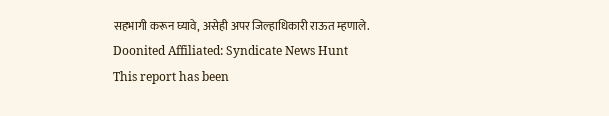सहभागी करून घ्यावे, असेही अपर जिल्हाधिकारी राऊत म्हणाले.
Doonited Affiliated: Syndicate News Hunt
This report has been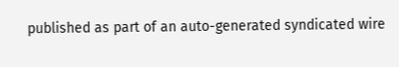published as part of an auto-generated syndicated wire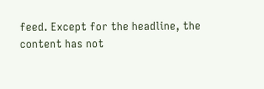feed. Except for the headline, the content has not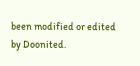been modified or edited by Doonited.